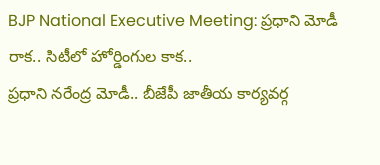BJP National Executive Meeting: ప్రధాని మోడీ రాక.. సిటీలో హోర్డింగుల కాక..
ప్రధాని నరేంద్ర మోడీ.. బీజేపీ జాతీయ కార్యవర్గ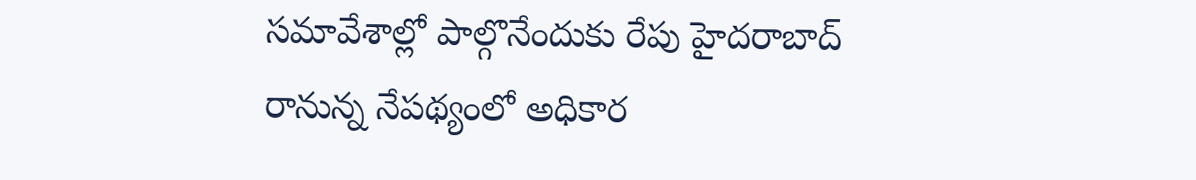సమావేశాల్లో పాల్గొనేందుకు రేపు హైదరాబాద్ రానున్న నేపథ్యంలో అధికార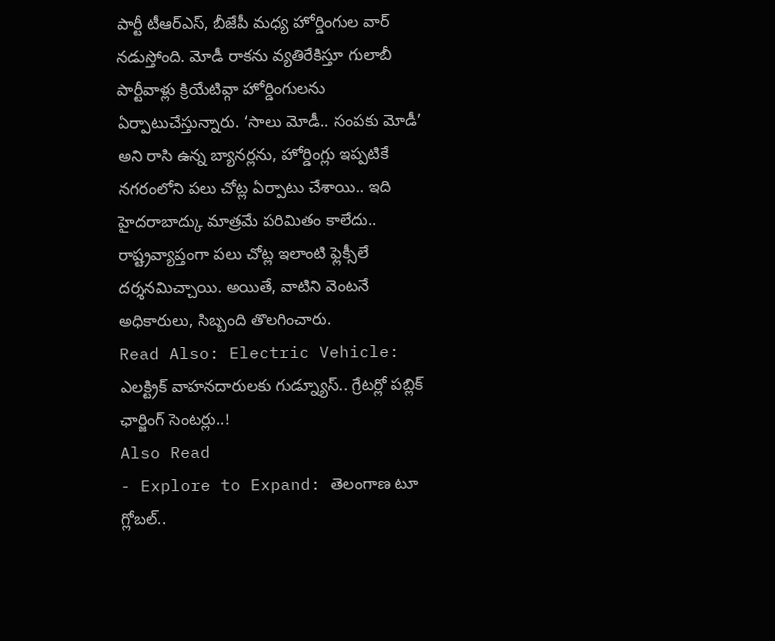పార్టీ టీఆర్ఎస్, బీజేపీ మధ్య హోర్డింగుల వార్ నడుస్తోంది. మోడీ రాకను వ్యతిరేకిస్తూ గులాబీ పార్టీవాళ్లు క్రియేటివ్గా హోర్డింగులను ఏర్పాటుచేస్తున్నారు. ‘సాలు మోడీ.. సంపకు మోడీ’ అని రాసి ఉన్న బ్యానర్లను, హోర్డింగ్లు ఇప్పటికే నగరంలోని పలు చోట్ల ఏర్పాటు చేశాయి.. ఇది హైదరాబాద్కు మాత్రమే పరిమితం కాలేదు.. రాష్ట్రవ్యాప్తంగా పలు చోట్ల ఇలాంటి ఫ్లెక్సీలే దర్శనమిచ్చాయి. అయితే, వాటిని వెంటనే అధికారులు, సిబ్బంది తొలగించారు.
Read Also: Electric Vehicle: ఎలక్ట్రిక్ వాహనదారులకు గుడ్న్యూస్.. గ్రేటర్లో పబ్లిక్ ఛార్జింగ్ సెంటర్లు..!
Also Read
- Explore to Expand: తెలంగాణ టూ గ్లోబల్..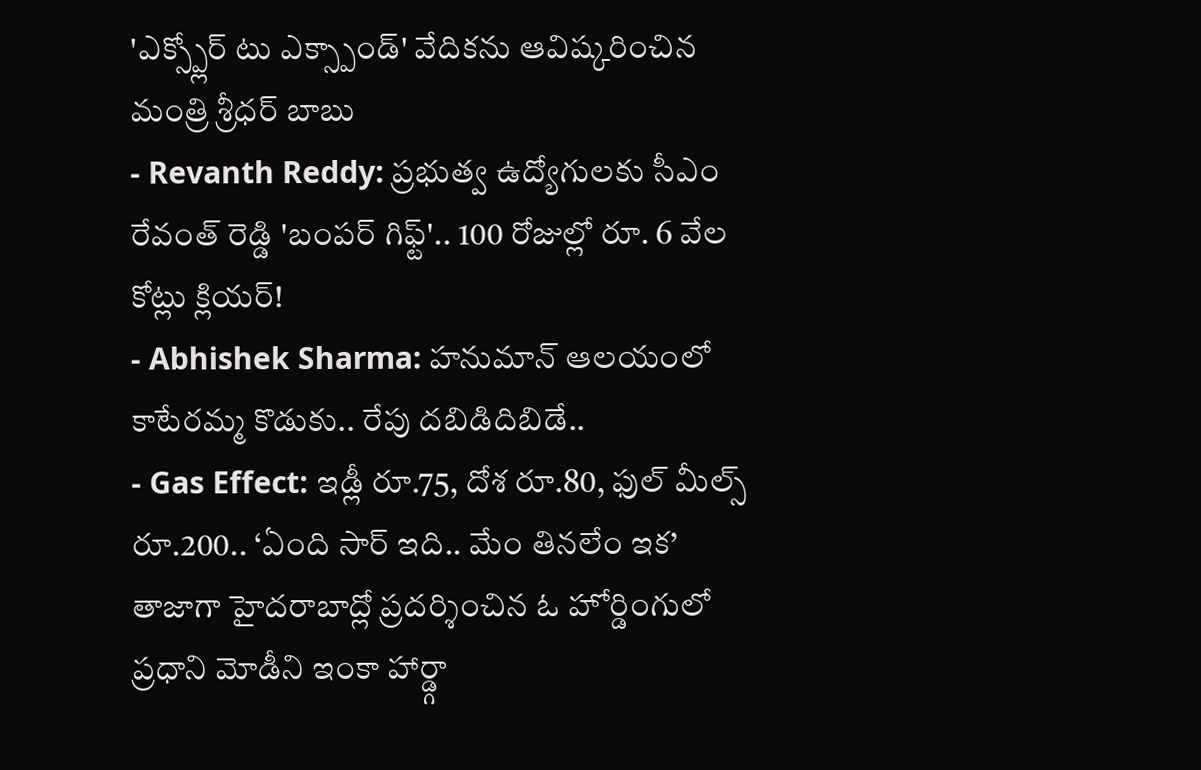'ఎక్స్ప్లోర్ టు ఎక్స్పాండ్' వేదికను ఆవిష్కరించిన మంత్రి శ్రీధర్ బాబు
- Revanth Reddy: ప్రభుత్వ ఉద్యోగులకు సీఎం రేవంత్ రెడ్డి 'బంపర్ గిఫ్ట్'.. 100 రోజుల్లో రూ. 6 వేల కోట్లు క్లియర్!
- Abhishek Sharma: హనుమాన్ ఆలయంలో కాటేరమ్మ కొడుకు.. రేపు దబిడిదిబిడే..
- Gas Effect: ఇడ్లీ రూ.75, దోశ రూ.80, ఫుల్ మీల్స్ రూ.200.. ‘ఏంది సార్ ఇది.. మేం తినలేం ఇక’
తాజాగా హైదరాబాద్లో ప్రదర్శించిన ఓ హోర్డింగులో ప్రధాని మోడీని ఇంకా హార్డ్గా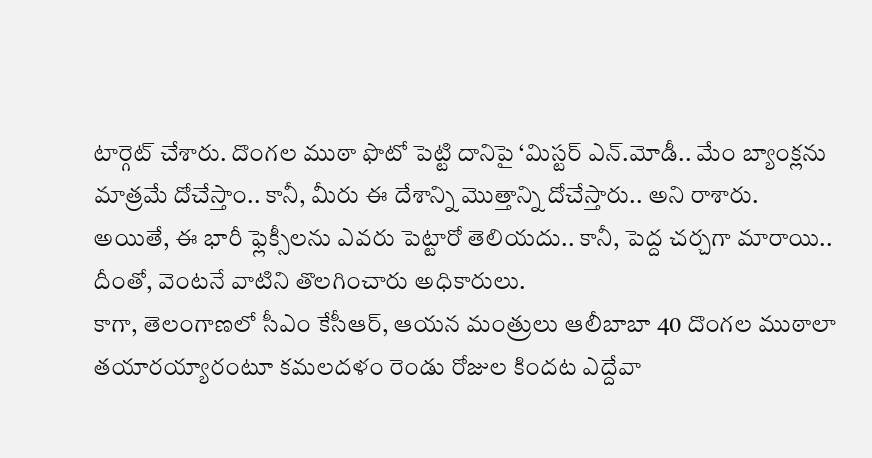టార్గెట్ చేశారు. దొంగల ముఠా ఫొటో పెట్టి దానిపై ‘మిస్టర్ ఎన్.మోడీ.. మేం బ్యాంక్లను మాత్రమే దోచేస్తాం.. కానీ, మీరు ఈ దేశాన్ని మొత్తాన్ని దోచేస్తారు.. అని రాశారు. అయితే, ఈ భారీ ఫ్లెక్సీలను ఎవరు పెట్టారో తెలియదు.. కానీ, పెద్ద చర్చగా మారాయి.. దీంతో, వెంటనే వాటిని తొలగించారు అధికారులు.
కాగా, తెలంగాణలో సీఎం కేసీఆర్, ఆయన మంత్రులు ఆలీబాబా 40 దొంగల ముఠాలా తయారయ్యారంటూ కమలదళం రెండు రోజుల కిందట ఎద్దేవా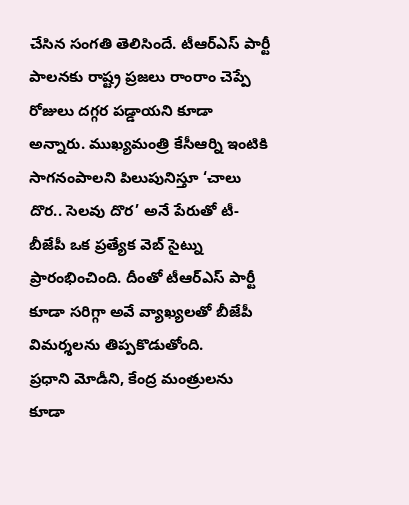చేసిన సంగతి తెలిసిందే. టీఆర్ఎస్ పార్టీ పాలనకు రాష్ట్ర ప్రజలు రాంరాం చెప్పే రోజులు దగ్గర పడ్డాయని కూడా అన్నారు. ముఖ్యమంత్రి కేసీఆర్ని ఇంటికి సాగనంపాలని పిలుపునిస్తూ ‘చాలు దొర.. సెలవు దొర’ అనే పేరుతో టీ-బీజేపీ ఒక ప్రత్యేక వెబ్ సైట్ను ప్రారంభించింది. దీంతో టీఆర్ఎస్ పార్టీ కూడా సరిగ్గా అవే వ్యాఖ్యలతో బీజేపీ విమర్శలను తిప్పకొడుతోంది.
ప్రధాని మోడీని, కేంద్ర మంత్రులను కూడా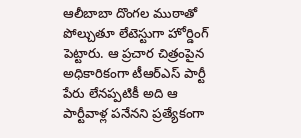ఆలీబాబా దొంగల ముఠాతో పోల్చుతూ లేటెస్టుగా హోర్డింగ్ పెట్టారు. ఆ ప్రచార చిత్రంపైన అధికారికంగా టీఆర్ఎస్ పార్టీ పేరు లేనప్పటికీ అది ఆ పార్టీవాళ్ల పనేనని ప్రత్యేకంగా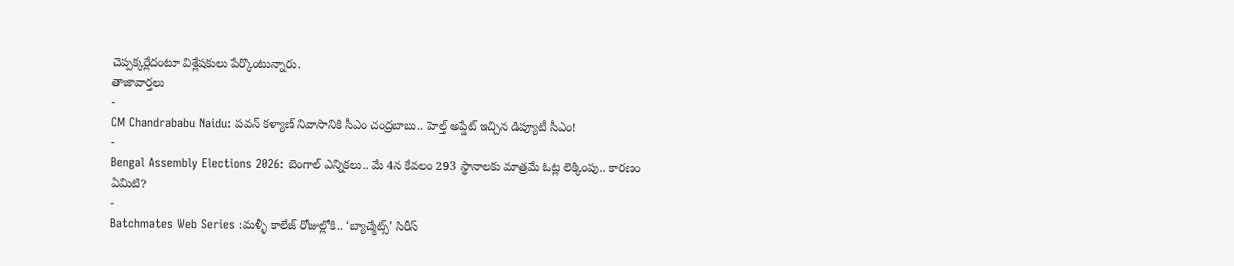చెప్పక్కర్లేదంటూ విశ్లేషకులు పేర్కొంటున్నారు.
తాజావార్తలు
-
CM Chandrababu Naidu: పవన్ కళ్యాణ్ నివాసానికి సీఎం చంద్రబాబు.. హెల్త్ అప్డేట్ ఇచ్చిన డిప్యూటీ సీఎం!
-
Bengal Assembly Elections 2026: బెంగాల్ ఎన్నికలు.. మే 4న కేవలం 293 స్థానాలకు మాత్రమే ఓట్ల లెక్కింపు.. కారణం ఏమిటి?
-
Batchmates Web Series :మళ్ళీ కాలేజ్ రోజుల్లోకి.. ‘బ్యాచ్మేట్స్’ సిరీస్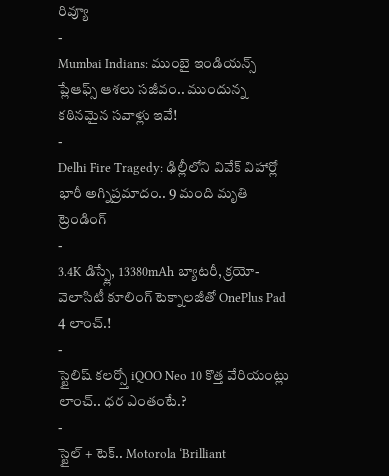రివ్యూ
-
Mumbai Indians: ముంబై ఇండియన్స్ ప్లేఆఫ్స్ ఆశలు సజీవం.. ముందున్న కఠినమైన సవాళ్లు ఇవే!
-
Delhi Fire Tragedy: ఢిల్లీలోని వివేక్ విహార్లో భారీ అగ్నిప్రమాదం.. 9 మంది మృతి
ట్రెండింగ్
-
3.4K డిస్ప్లే, 13380mAh బ్యాటరీ, క్రయో-వెలాసిటీ కూలింగ్ టెక్నాలజీతో OnePlus Pad 4 లాంచ్.!
-
స్టైలిష్ కలర్స్తో iQOO Neo 10 కొత్త వేరియంట్లు లాంచ్.. ధర ఎంతంటే.?
-
స్టైల్ + టెక్.. Motorola ‘Brilliant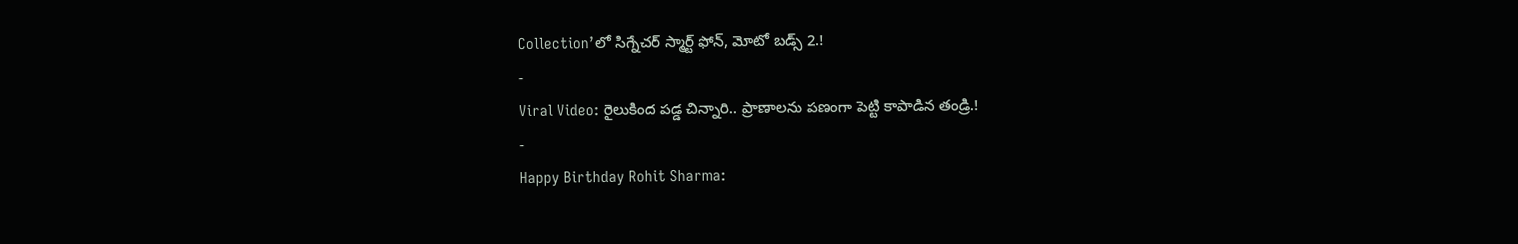Collection’లో సిగ్నేచర్ స్మార్ట్ ఫోన్, మోటో బడ్స్ 2.!
-
Viral Video: రైలుకింద పడ్డ చిన్నారి.. ప్రాణాలను పణంగా పెట్టి కాపాడిన తండ్రి.!
-
Happy Birthday Rohit Sharma: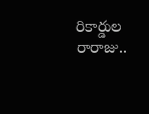రికార్డుల రారాజు..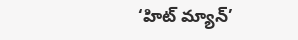‘హిట్ మ్యాన్’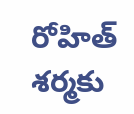రోహిత్ శర్మకు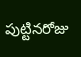పుట్టినరోజు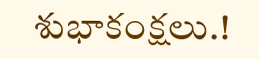శుభాకంక్షలు.!